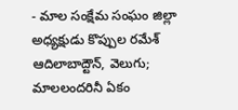- మాల సంక్షేమ సంఘం జిల్లా అధ్యక్షుడు కొప్పుల రమేశ్
ఆదిలాబాద్టౌన్, వెలుగు; మాలలందరినీ ఏకం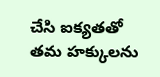చేసి ఐక్యతతో తమ హక్కులను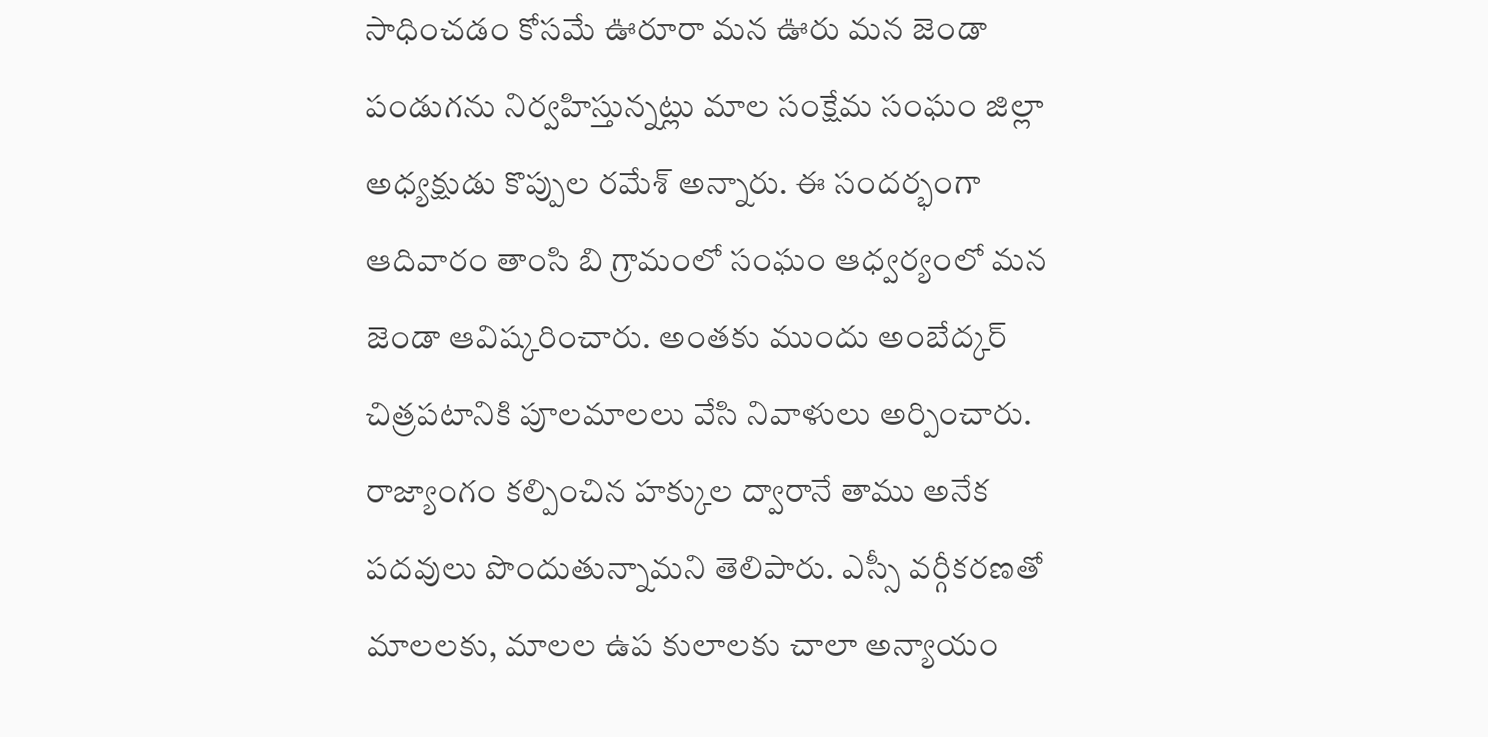సాధించడం కోసమే ఊరూరా మన ఊరు మన జెండా పండుగను నిర్వహిస్తున్నట్లు మాల సంక్షేమ సంఘం జిల్లా అధ్యక్షుడు కొప్పుల రమేశ్ అన్నారు. ఈ సందర్భంగా ఆదివారం తాంసి బి గ్రామంలో సంఘం ఆధ్వర్యంలో మన జెండా ఆవిష్కరించారు. అంతకు ముందు అంబేద్కర్ చిత్రపటానికి పూలమాలలు వేసి నివాళులు అర్పించారు.
రాజ్యాంగం కల్పించిన హక్కుల ద్వారానే తాము అనేక పదవులు పొందుతున్నామని తెలిపారు. ఎస్సీ వర్గీకరణతో మాలలకు, మాలల ఉప కులాలకు చాలా అన్యాయం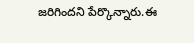జరిగిందని పేర్కొన్నారు.ఈ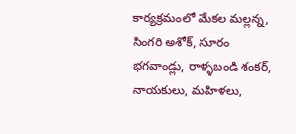కార్యక్రమంలో మేకల మల్లన్న, సింగరి అశోక్, సూరం భగవాండ్లు, రాళ్ళబండి శంకర్, నాయకులు, మహిళలు,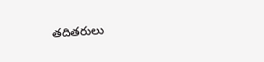తదితరులు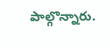పాల్గొన్నారు.